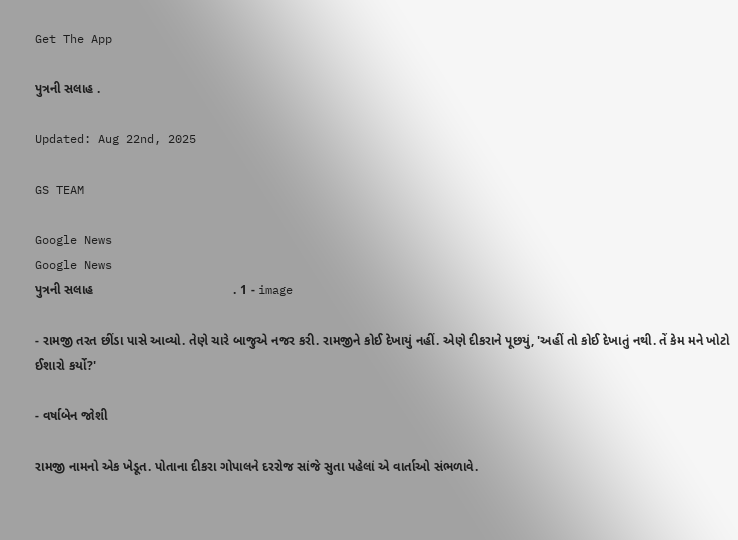Get The App

પુત્રની સલાહ .

Updated: Aug 22nd, 2025

GS TEAM

Google News
Google News
પુત્રની સલાહ                                       . 1 - image

- રામજી તરત છીંડા પાસે આવ્યો. તેણે ચારે બાજુએ નજર કરી. રામજીને કોઈ દેખાયું નહીં. એણે દીકરાને પૂછયું, 'અહીં તો કોઈ દેખાતું નથી. તેં કેમ મને ખોટો ઈશારો કર્યો?'

- વર્ષાબેન જોશી

રામજી નામનો એક ખેડૂત. પોતાના દીકરા ગોપાલને દરરોજ સાંજે સુતા પહેલાં એ વાર્તાઓ સંભળાવે.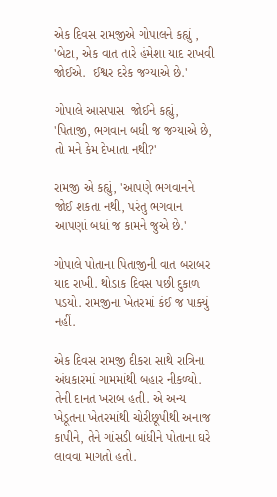એક દિવસ રામજીએ ગોપાલને કહ્યું , 'બેટા, એક વાત તારે હંમેશા યાદ રાખવી જોઈએ.  ઈશ્વર દરેક જગ્યાએ છે.'

ગોપાલે આસપાસ  જોઈને કહ્યું, 'પિતાજી, ભગવાન બધી જ જગ્યાએ છે, તો મને કેમ દેખાતા નથી?'

રામજી એ કહ્યું, 'આપણે ભગવાનને જોઈ શકતા નથી, પરંતુ ભગવાન આપણાં બધાં જ કામને જુએ છે.'

ગોપાલે પોતાના પિતાજીની વાત બરાબર યાદ રાખી. થોડાક દિવસ પછી દુકાળ પડયો. રામજીના ખેતરમાં કંઈ જ પાક્યું નહીં.

એક દિવસ રામજી દીકરા સાથે રાત્રિના અંધકારમાં ગામમાંથી બહાર નીકળ્યો. તેની દાનત ખરાબ હતી. એ અન્ય ખેડૂતના ખેતરમાંથી ચોરીછૂપીથી અનાજ કાપીને, તેને ગાંસડી બાંધીને પોતાના ઘરે લાવવા માગતો હતો.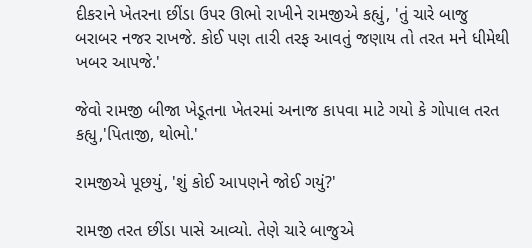દીકરાને ખેતરના છીંડા ઉપર ઊભો રાખીને રામજીએ કહ્યું, 'તું ચારે બાજુ બરાબર નજર રાખજે. કોઈ પણ તારી તરફ આવતું જણાય તો તરત મને ધીમેથી ખબર આપજે.'

જેવો રામજી બીજા ખેડૂતના ખેતરમાં અનાજ કાપવા માટે ગયો કે ગોપાલ તરત કહ્યુ,'પિતાજી, થોભો.'

રામજીએ પૂછયું, 'શું કોઈ આપણને જોઈ ગયું?'

રામજી તરત છીંડા પાસે આવ્યો. તેણે ચારે બાજુએ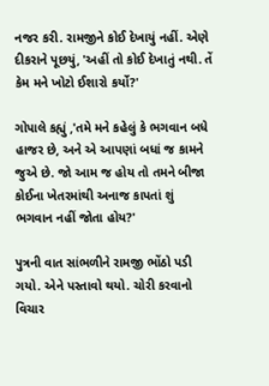નજર કરી. રામજીને કોઈ દેખાયું નહીં. એણે દીકરાને પૂછયું, 'અહીં તો કોઈ દેખાતું નથી. તેં કેમ મને ખોટો ઈશારો કર્યો?'

ગોપાલે કહ્યું ,'તમે મને કહેલું કે ભગવાન બધે હાજર છે, અને એ આપણાં બધાં જ કામને જુએ છે. જો આમ જ હોય તો તમને બીજા કોઈના ખેતરમાંથી અનાજ કાપતાં શું ભગવાન નહીં જોતા હોય?'

પુત્રની વાત સાંભળીને રામજી ભોંઠો પડી ગયો. એને પસ્તાવો થયો. ચોરી કરવાનો વિચાર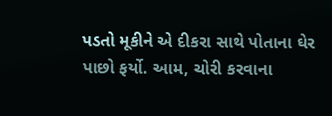પડતો મૂકીને એ દીકરા સાથે પોતાના ઘેર પાછો ફર્યો. આમ, ચોરી કરવાના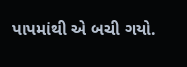પાપમાંથી એ બચી ગયો.